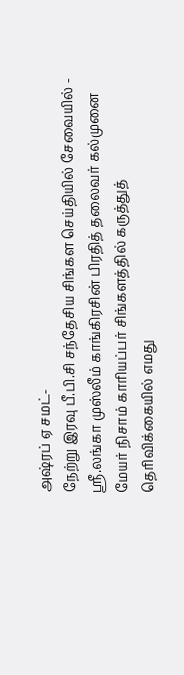அஷ்ரப் ஏ சமட்-
நேற்று இரவு பீ.பி.சி சந்தேசிய சிங்கள செய்தியில் சேவையில் - ஸ்ரீ.லங்கா முஸ்லீம் காங்கிரசின் பிரதித் தலைவர் கல்முனை மேயர் நிசாம் காரியப்பர் சிங்களத்தில் கருத்துத் தெரிவிக்கையில் எமது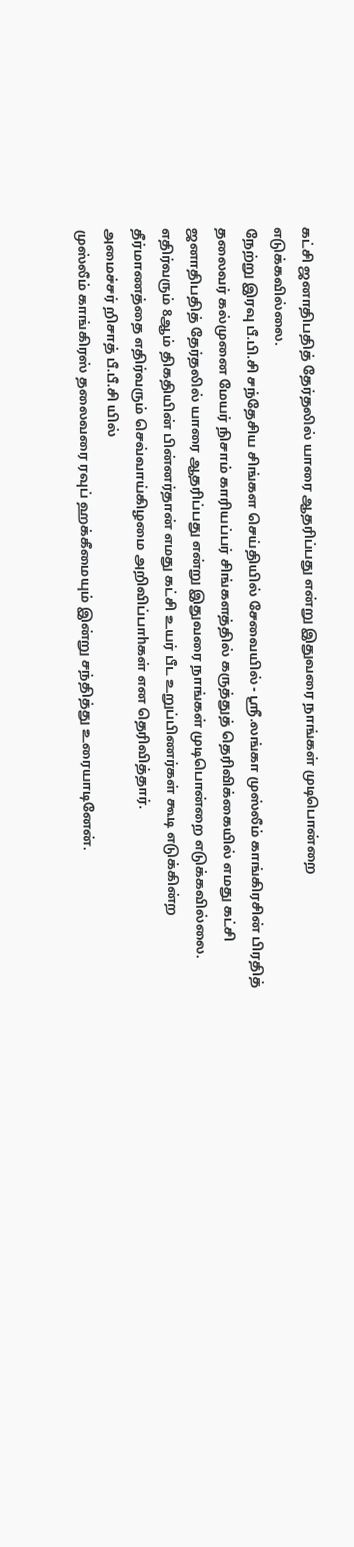கட்சி ஜனாதிபதித் தேர்தலில் யாரை ஆதரிப்பது என்று இதுவரை நாங்கள் முடிபொன்றை எடுக்கவில்லை.
நேற்று இரவு பீ.பி.சி சந்தேசிய சிங்கள செய்தியில் சேவையில் - ஸ்ரீ.லங்கா முஸ்லீம் காங்கிரசின் பிரதித் தலைவர் கல்முனை மேயர் நிசாம் காரியப்பர் சிங்களத்தில் கருத்துத் தெரிவிக்கையில் எமது கட்சி ஜனாதிபதித் தேர்தலில் யாரை ஆதரிப்பது என்று இதுவரை நாங்கள் முடிபொன்றை எடுக்கவில்லை.
எதிர்வரும் 8ஆம் திகதியின் பின்னர்தான் எமது கட்சி உயர் பீட உறுப்பிணர்கள் கூடி எடுக்கின்ற தீர்மாணத்தை எதிர்வரும் செவ்வாய்கிழமை அறிவிப்பாhகள் என தெரிவித்தார்.
அமைச்சர் றிசாத் பீ.பீ.சி யில்
முஸ்லீம் காங்கிரஸ் தலைவரை ரவுப் ஹக்கீமையும் இன்று சந்தித்து உரையாடினேன்.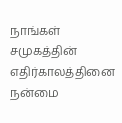நாங்கள் சமுகத்தின் எதிர்காலத்தினை நன்மை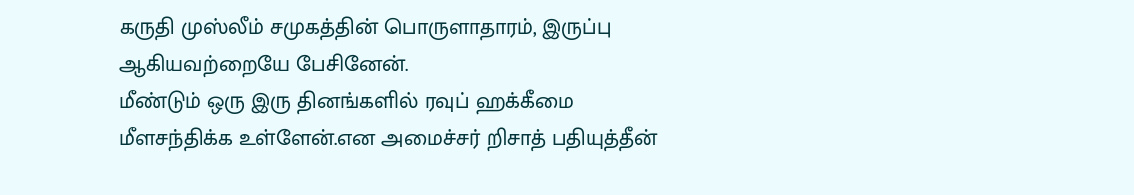கருதி முஸ்லீம் சமுகத்தின் பொருளாதாரம், இருப்பு ஆகியவற்றையே பேசினேன்.
மீண்டும் ஒரு இரு தினங்களில் ரவுப் ஹக்கீமை மீளசந்திக்க உள்ளேன்.என அமைச்சர் றிசாத் பதியுத்தீன்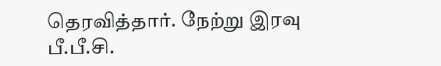தெரவித்தார். நேற்று இரவு பீ.பீ.சி.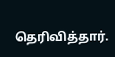தெரிவித்தார்.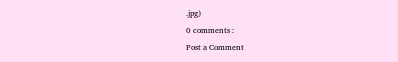.jpg)
0 comments :
Post a Comment